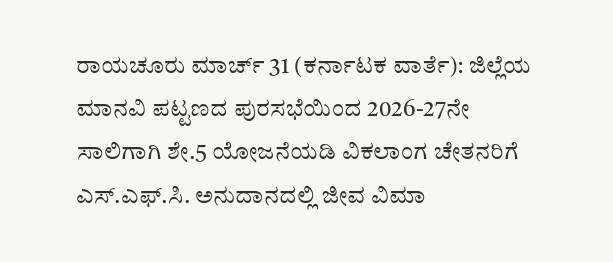ರಾಯಚೂರು ಮಾರ್ಚ್ 31 (ಕರ್ನಾಟಕ ವಾರ್ತೆ): ಜಿಲ್ಲೆಯ ಮಾನವಿ ಪಟ್ಟಣದ ಪುರಸಭೆಯಿಂದ 2026-27ನೇ ಸಾಲಿಗಾಗಿ ಶೇ.5 ಯೋಜನೆಯಡಿ ವಿಕಲಾಂಗ ಚೇತನರಿಗೆ ಎಸ್.ಎಫ್.ಸಿ. ಅನುದಾನದಲ್ಲಿ ಜೀವ ವಿಮಾ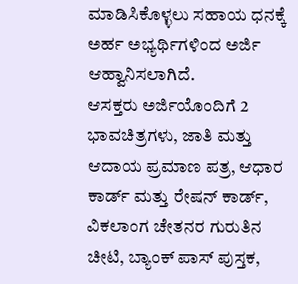ಮಾಡಿಸಿಕೊಳ್ಳಲು ಸಹಾಯ ಧನಕ್ಕೆ ಅರ್ಹ ಅಭ್ಯರ್ಥಿಗಳಿಂದ ಅರ್ಜಿ ಆಹ್ವಾನಿಸಲಾಗಿದೆ.
ಆಸಕ್ತರು ಅರ್ಜಿಯೊಂದಿಗೆ 2 ಭಾವಚಿತ್ರಗಳು, ಜಾತಿ ಮತ್ತು ಆದಾಯ ಪ್ರಮಾಣ ಪತ್ರ, ಆಧಾರ ಕಾರ್ಡ್ ಮತ್ತು ರೇಷನ್ ಕಾರ್ಡ್, ವಿಕಲಾಂಗ ಚೇತನರ ಗುರುತಿನ ಚೀಟಿ, ಬ್ಯಾಂಕ್ ಪಾಸ್ ಪುಸ್ತಕ,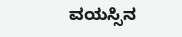ವಯಸ್ಸಿನ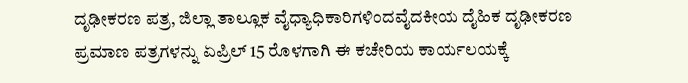ದೃಢೀಕರಣ ಪತ್ರ, ಜಿಲ್ಲಾ ತಾಲ್ಲೂಕ ವೈಧ್ಯಾಧಿಕಾರಿಗಳಿಂದವೈದಕೀಯ ದೈಹಿಕ ದೃಢೀಕರಣ ಪ್ರಮಾಣ ಪತ್ರಗಳನ್ನು ಏಪ್ರಿಲ್ 15 ರೊಳಗಾಗಿ ಈ ಕಚೇರಿಯ ಕಾರ್ಯಲಯಕ್ಕೆ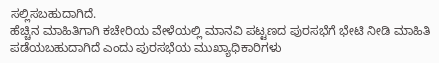ಸಲ್ಲಿಸಬಹುದಾಗಿದೆ.
ಹೆಚ್ಚಿನ ಮಾಹಿತಿಗಾಗಿ ಕಚೇರಿಯ ವೇಳೆಯಲ್ಲಿ ಮಾನವಿ ಪಟ್ಟಣದ ಪುರಸಭೆಗೆ ಭೇಟಿ ನೀಡಿ ಮಾಹಿತಿ ಪಡೆಯಬಹುದಾಗಿದೆ ಎಂದು ಪುರಸಭೆಯ ಮುಖ್ಯಾಧಿಕಾರಿಗಳು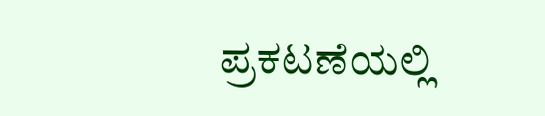ಪ್ರಕಟಣೆಯಲ್ಲಿ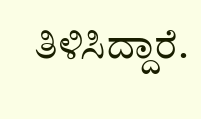ತಿಳಿಸಿದ್ದಾರೆ.